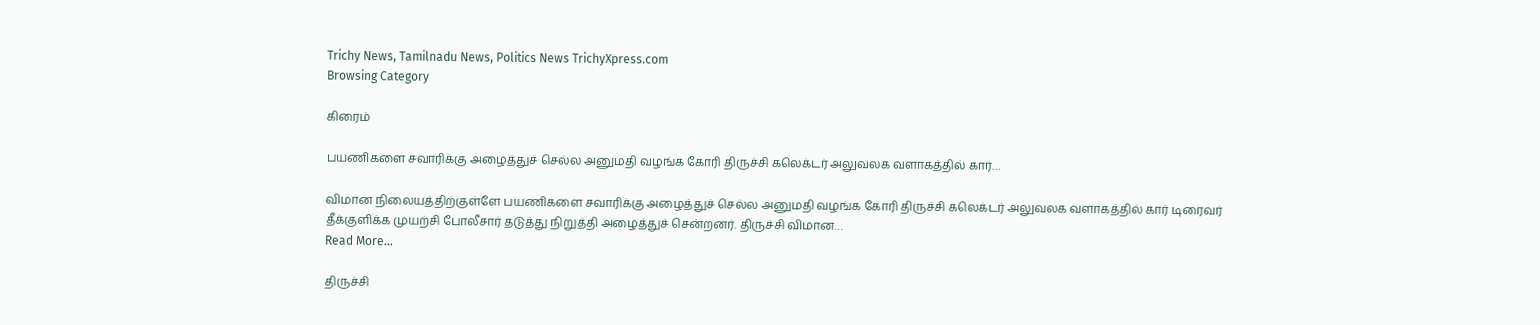Trichy News, Tamilnadu News, Politics News TrichyXpress.com
Browsing Category

கிரைம்

பயணிகளை சவாரிக்கு அழைத்துச் செல்ல அனுமதி வழங்க கோரி திருச்சி கலெக்டர் அலுவலக வளாகத்தில் கார்…

விமான நிலையத்திற்குள்ளே பயணிகளை சவாரிக்கு அழைத்துச் செல்ல அனுமதி வழங்க கோரி திருச்சி கலெக்டர் அலுவலக வளாகத்தில் கார் டிரைவர் தீக்குளிக்க முயற்சி போலீசார் தடுத்து நிறுத்தி அழைத்துச் சென்றனர். திருச்சி விமான…
Read More...

திருச்சி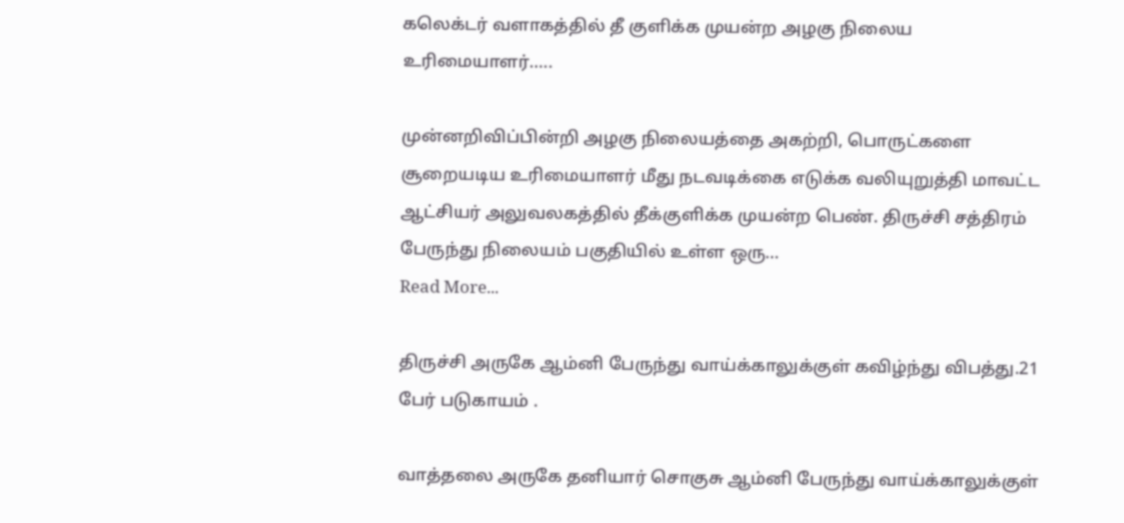கலெக்டர் வளாகத்தில் தீ குளிக்க முயன்ற அழகு நிலைய உரிமையாளர்…..

முன்னறிவிப்பின்றி அழகு நிலையத்தை அகற்றி, பொருட்களை சூறையடிய உரிமையாளர் மீது நடவடிக்கை எடுக்க வலியுறுத்தி மாவட்ட ஆட்சியர் அலுவலகத்தில் தீக்குளிக்க முயன்ற பெண். திருச்சி சத்திரம் பேருந்து நிலையம் பகுதியில் உள்ள ஒரு…
Read More...

திருச்சி அருகே ஆம்னி பேருந்து வாய்க்காலுக்குள் கவிழ்ந்து விபத்து.21 பேர் படுகாயம் .

வாத்தலை அருகே தனியார் சொகுசு ஆம்னி பேருந்து வாய்க்காலுக்குள்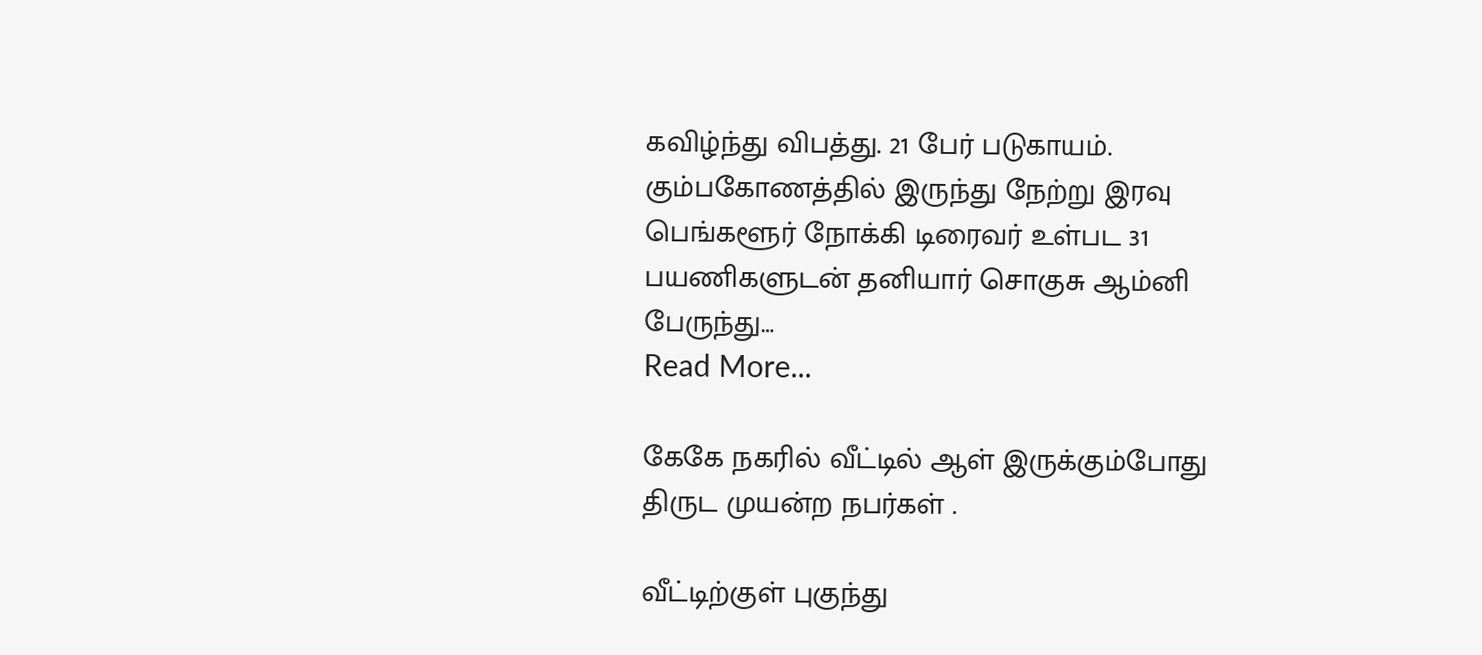கவிழ்ந்து விபத்து. 21 பேர் படுகாயம். கும்பகோணத்தில் இருந்து நேற்று இரவு பெங்களூர் நோக்கி டிரைவர் உள்பட 31 பயணிகளுடன் தனியார் சொகுசு ஆம்னி பேருந்து…
Read More...

கேகே நகரில் வீட்டில் ஆள் இருக்கும்போது திருட முயன்ற நபர்கள் .

வீட்டிற்குள் புகுந்து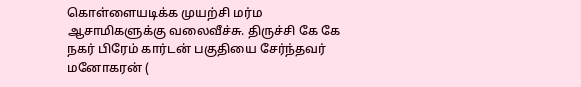கொள்ளையடிக்க முயற்சி மர்ம ஆசாமிகளுக்கு வலைவீச்சு. திருச்சி கே கே நகர் பிரேம் கார்டன் பகுதியை சேர்ந்தவர் மனோகரன் (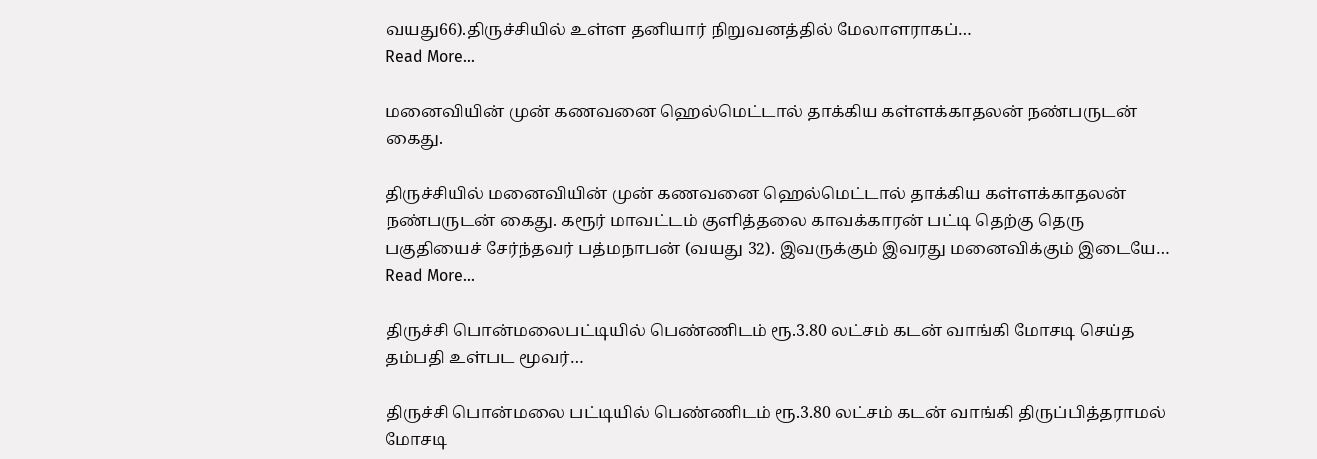வயது66).திருச்சியில் உள்ள தனியார் நிறுவனத்தில் மேலாளராகப்…
Read More...

மனைவியின் முன் கணவனை ஹெல்மெட்டால் தாக்கிய கள்ளக்காதலன் நண்பருடன் கைது.

திருச்சியில் மனைவியின் முன் கணவனை ஹெல்மெட்டால் தாக்கிய கள்ளக்காதலன் நண்பருடன் கைது. கரூர் மாவட்டம் குளித்தலை காவக்காரன் பட்டி தெற்கு தெரு பகுதியைச் சேர்ந்தவர் பத்மநாபன் (வயது 32). இவருக்கும் இவரது மனைவிக்கும் இடையே…
Read More...

திருச்சி பொன்மலைபட்டியில் பெண்ணிடம் ரூ.3.80 லட்சம் கடன் வாங்கி மோசடி செய்த தம்பதி உள்பட மூவர்…

திருச்சி பொன்மலை பட்டியில் பெண்ணிடம் ரூ.3.80 லட்சம் கடன் வாங்கி திருப்பித்தராமல் மோசடி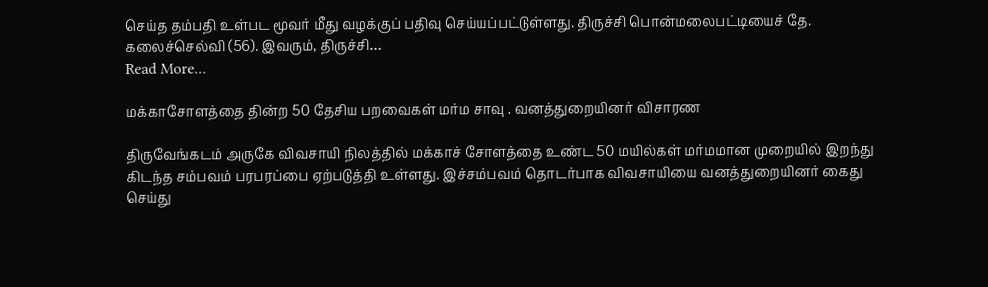செய்த தம்பதி உள்பட மூவர் மீது வழக்குப் பதிவு செய்யப்பட்டுள்ளது. திருச்சி பொன்மலைபட்டியைச் தே. கலைச்செல்வி (56). இவரும், திருச்சி…
Read More...

மக்காசோளத்தை தின்ற 50 தேசிய பறவைகள் மர்ம சாவு . வனத்துறையினர் விசாரண

திருவேங்கடம் அருகே விவசாயி நிலத்தில் மக்காச் சோளத்தை உண்ட 50 மயில்கள் மர்மமான முறையில் இறந்து கிடந்த சம்பவம் பரபரப்பை ஏற்படுத்தி உள்ளது. இச்சம்பவம் தொடர்பாக விவசாயியை வனத்துறையினர் கைது செய்து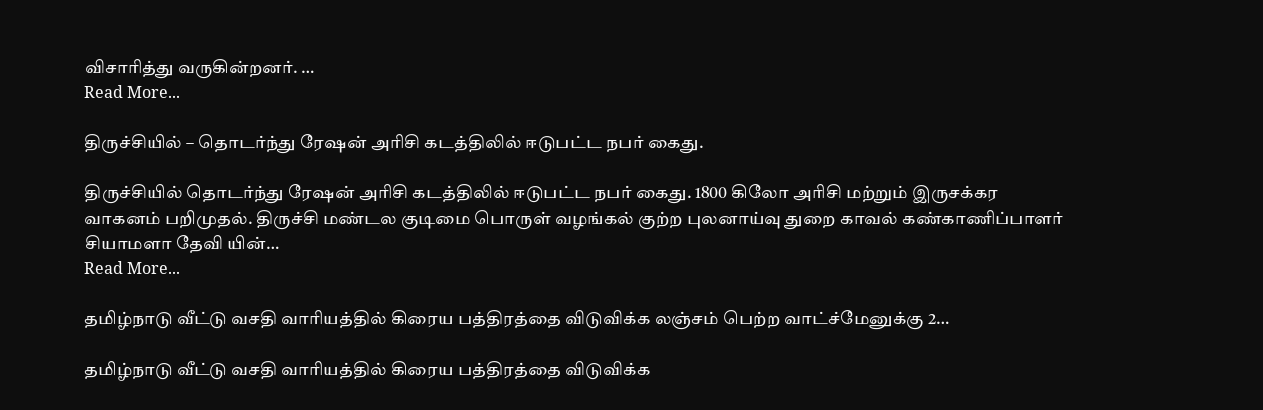விசாரித்து வருகின்றனர். …
Read More...

திருச்சியில் – தொடர்ந்து ரேஷன் அரிசி கடத்திலில் ஈடுபட்ட நபர் கைது.

திருச்சியில் தொடர்ந்து ரேஷன் அரிசி கடத்திலில் ஈடுபட்ட நபர் கைது. 1800 கிலோ அரிசி மற்றும் இருசக்கர வாகனம் பறிமுதல். திருச்சி மண்டல குடிமை பொருள் வழங்கல் குற்ற புலனாய்வு துறை காவல் கண்காணிப்பாளர் சியாமளா தேவி யின்…
Read More...

தமிழ்நாடு வீட்டு வசதி வாரியத்தில் கிரைய பத்திரத்தை விடுவிக்க லஞ்சம் பெற்ற வாட்ச்மேனுக்கு 2…

தமிழ்நாடு வீட்டு வசதி வாரியத்தில் கிரைய பத்திரத்தை விடுவிக்க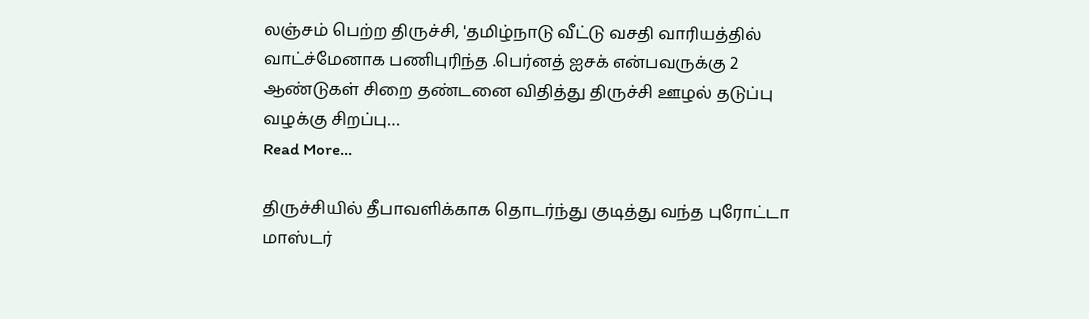லஞ்சம் பெற்ற திருச்சி, 'தமிழ்நாடு வீட்டு வசதி வாரியத்தில் வாட்ச்மேனாக பணிபுரிந்த .பெர்னத் ஐசக் என்பவருக்கு 2 ஆண்டுகள் சிறை தண்டனை விதித்து திருச்சி ஊழல் தடுப்பு வழக்கு சிறப்பு…
Read More...

திருச்சியில் தீபாவளிக்காக தொடர்ந்து குடித்து வந்த புரோட்டா மாஸ்டர்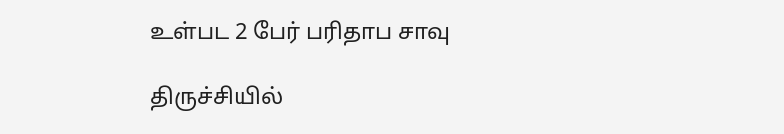உள்பட 2 பேர் பரிதாப சாவு

திருச்சியில்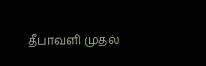தீபாவளி முதல்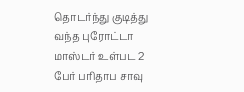தொடர்ந்து குடித்து வந்த புரோட்டா மாஸ்டர் உள்பட 2 பேர் பரிதாப சாவு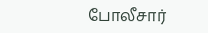போலீசார்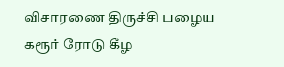விசாரணை திருச்சி பழைய கரூர் ரோடு கீழ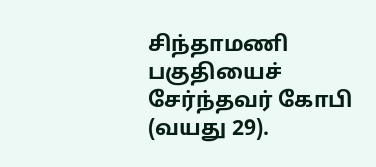சிந்தாமணி பகுதியைச் சேர்ந்தவர் கோபி (வயது 29).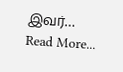இவர்…
Read More...